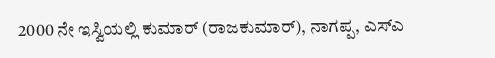2000 ನೇ ಇಸ್ವಿಯಲ್ಲಿ ಕುಮಾರ್ (ರಾಜಕುಮಾರ್), ನಾಗಪ್ಪ, ಎಸ್ಎ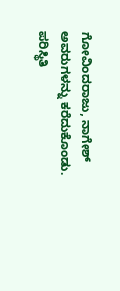ಗೋವಿಂದರಾಜು, ನಾಗೇಶ್ ಅವರುಗಳನ್ನು ಕರೆದುಕೊಂಡು. ಪರಿಸ್ಥಿತಿ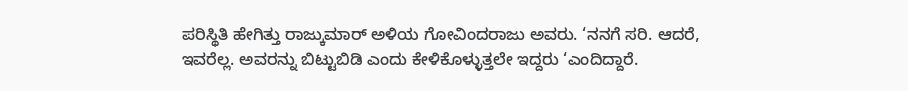ಪರಿಸ್ಥಿತಿ ಹೇಗಿತ್ತು ರಾಜ್ಕುಮಾರ್ ಅಳಿಯ ಗೋವಿಂದರಾಜು ಅವರು. ‘ನನಗೆ ಸರಿ. ಆದರೆ, ಇವರೆಲ್ಲ. ಅವರನ್ನು ಬಿಟ್ಟುಬಿಡಿ ಎಂದು ಕೇಳಿಕೊಳ್ಳುತ್ತಲೇ ಇದ್ದರು ‘ಎಂದಿದ್ದಾರೆ.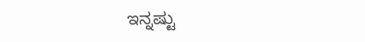ಇನ್ನಷ್ಟು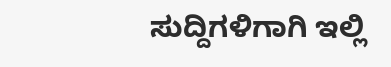ಸುದ್ದಿಗಳಿಗಾಗಿ ಇಲ್ಲಿ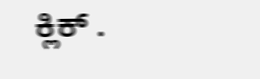ಕ್ಲಿಕ್ .